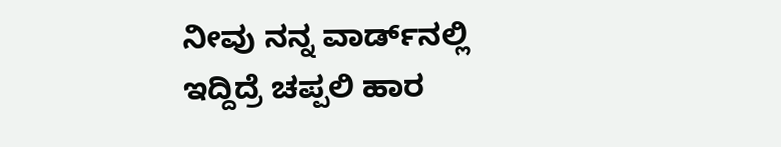ನೀವು ನನ್ನ ವಾರ್ಡ್‌ನಲ್ಲಿ ಇದ್ದಿದ್ರೆ ಚಪ್ಪಲಿ ಹಾರ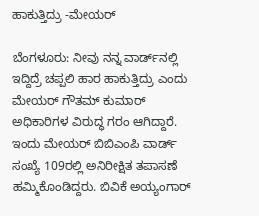ಹಾಕುತ್ತಿದ್ರು -ಮೇಯರ್

ಬೆಂಗಳೂರು: ನೀವು ನನ್ನ ವಾರ್ಡ್‌ನಲ್ಲಿ ಇದ್ದಿದ್ರೆ ಚಪ್ಪಲಿ ಹಾರ ಹಾಕುತ್ತಿದ್ರು ಎಂದು ಮೇಯರ್ ಗೌತಮ್‌ ಕುಮಾರ್ ಅಧಿಕಾರಿಗಳ ವಿರುದ್ಧ ಗರಂ ಆಗಿದ್ದಾರೆ. ಇಂದು ಮೇಯರ್ ಬಿಬಿಎಂಪಿ ವಾರ್ಡ್ ಸಂಖ್ಯೆ 109ರಲ್ಲಿ ಅನಿರೀಕ್ಷಿತ ತಪಾಸಣೆ ಹಮ್ಮಿಕೊಂಡಿದ್ದರು. ಬಿವಿಕೆ ಅಯ್ಯಂಗಾರ್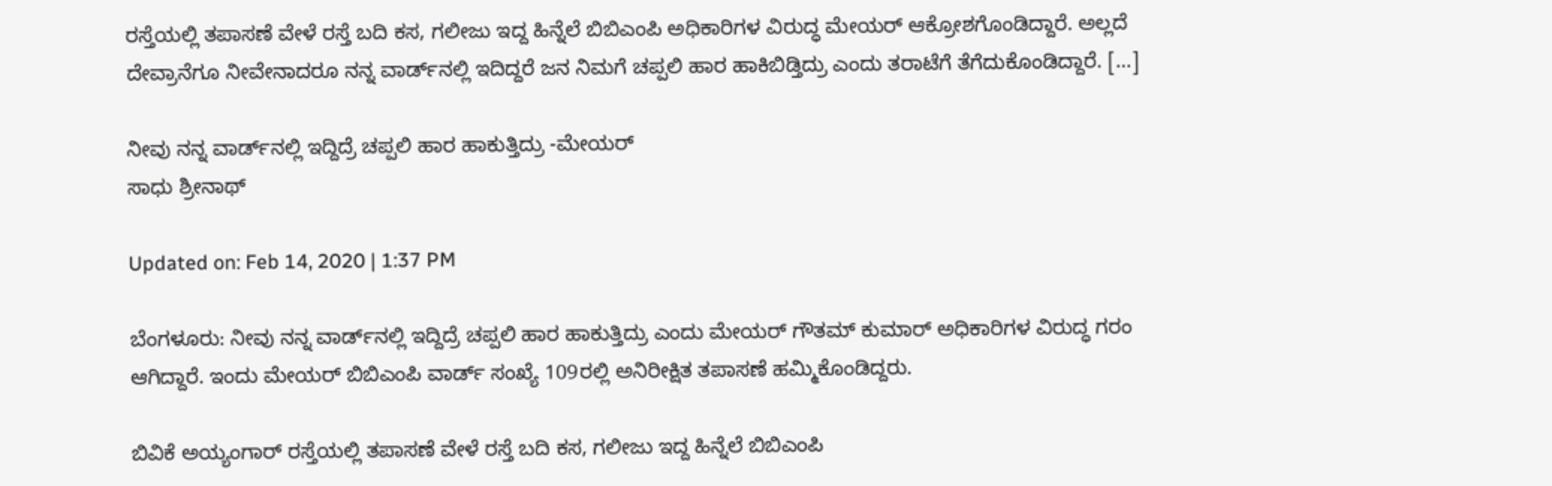ರಸ್ತೆಯಲ್ಲಿ ತಪಾಸಣೆ ವೇಳೆ ರಸ್ತೆ ಬದಿ ಕಸ, ಗಲೀಜು ಇದ್ದ ಹಿನ್ನೆಲೆ ಬಿಬಿಎಂಪಿ ಅಧಿಕಾರಿಗಳ ವಿರುದ್ಧ ಮೇಯರ್ ಆಕ್ರೋಶಗೊಂಡಿದ್ದಾರೆ. ಅಲ್ಲದೆ ದೇವ್ರಾನೆಗೂ ನೀವೇನಾದರೂ ನನ್ನ ವಾರ್ಡ್‌ನಲ್ಲಿ ಇದಿದ್ದರೆ ಜನ ನಿಮಗೆ ಚಪ್ಪಲಿ ಹಾರ ಹಾಕಿಬಿಡ್ತಿದ್ರು ಎಂದು ತರಾಟೆಗೆ ತೆಗೆದುಕೊಂಡಿದ್ದಾರೆ. […]

ನೀವು ನನ್ನ ವಾರ್ಡ್‌ನಲ್ಲಿ ಇದ್ದಿದ್ರೆ ಚಪ್ಪಲಿ ಹಾರ ಹಾಕುತ್ತಿದ್ರು -ಮೇಯರ್
ಸಾಧು ಶ್ರೀನಾಥ್

Updated on: Feb 14, 2020 | 1:37 PM

ಬೆಂಗಳೂರು: ನೀವು ನನ್ನ ವಾರ್ಡ್‌ನಲ್ಲಿ ಇದ್ದಿದ್ರೆ ಚಪ್ಪಲಿ ಹಾರ ಹಾಕುತ್ತಿದ್ರು ಎಂದು ಮೇಯರ್ ಗೌತಮ್‌ ಕುಮಾರ್ ಅಧಿಕಾರಿಗಳ ವಿರುದ್ಧ ಗರಂ ಆಗಿದ್ದಾರೆ. ಇಂದು ಮೇಯರ್ ಬಿಬಿಎಂಪಿ ವಾರ್ಡ್ ಸಂಖ್ಯೆ 109ರಲ್ಲಿ ಅನಿರೀಕ್ಷಿತ ತಪಾಸಣೆ ಹಮ್ಮಿಕೊಂಡಿದ್ದರು.

ಬಿವಿಕೆ ಅಯ್ಯಂಗಾರ್ ರಸ್ತೆಯಲ್ಲಿ ತಪಾಸಣೆ ವೇಳೆ ರಸ್ತೆ ಬದಿ ಕಸ, ಗಲೀಜು ಇದ್ದ ಹಿನ್ನೆಲೆ ಬಿಬಿಎಂಪಿ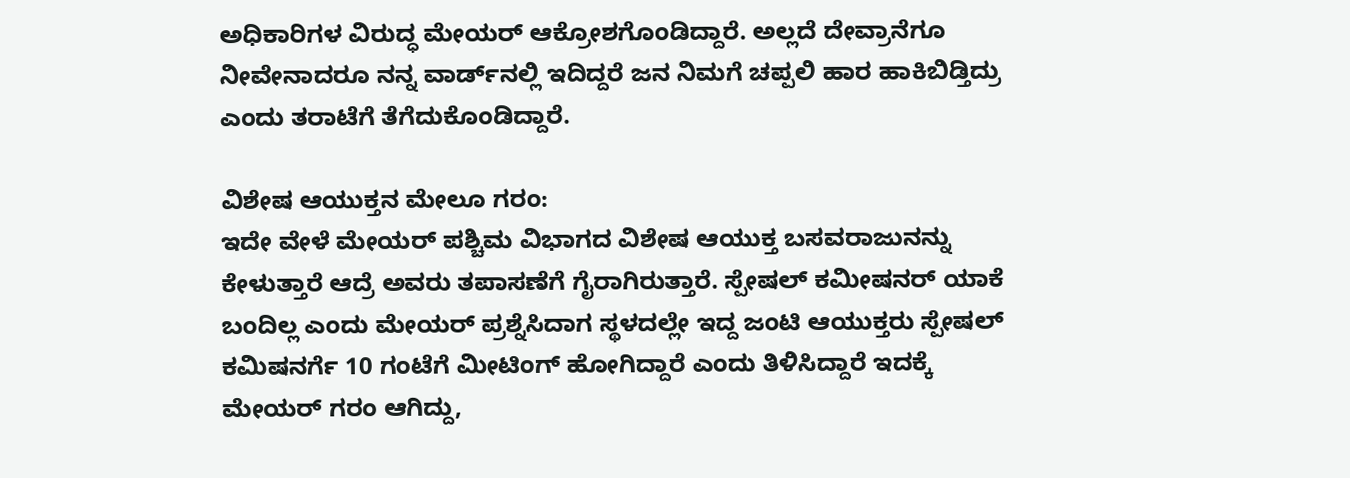ಅಧಿಕಾರಿಗಳ ವಿರುದ್ಧ ಮೇಯರ್ ಆಕ್ರೋಶಗೊಂಡಿದ್ದಾರೆ. ಅಲ್ಲದೆ ದೇವ್ರಾನೆಗೂ ನೀವೇನಾದರೂ ನನ್ನ ವಾರ್ಡ್‌ನಲ್ಲಿ ಇದಿದ್ದರೆ ಜನ ನಿಮಗೆ ಚಪ್ಪಲಿ ಹಾರ ಹಾಕಿಬಿಡ್ತಿದ್ರು ಎಂದು ತರಾಟೆಗೆ ತೆಗೆದುಕೊಂಡಿದ್ದಾರೆ.

ವಿಶೇಷ ಆಯುಕ್ತನ ಮೇಲೂ ಗರಂ:
ಇದೇ ವೇಳೆ ಮೇಯರ್ ಪಶ್ಚಿಮ ವಿಭಾಗದ ವಿಶೇಷ ಆಯುಕ್ತ ಬಸವರಾಜುನನ್ನು ಕೇಳುತ್ತಾರೆ ಆದ್ರೆ ಅವರು ತಪಾಸಣೆಗೆ ಗೈರಾಗಿರುತ್ತಾರೆ. ಸ್ಪೇಷಲ್ ಕಮೀಷನರ್ ಯಾಕೆ ಬಂದಿಲ್ಲ ಎಂದು ಮೇಯರ್ ಪ್ರಶ್ನೆಸಿದಾಗ ಸ್ಥಳದಲ್ಲೇ ಇದ್ದ ಜಂಟಿ ಆಯುಕ್ತರು ಸ್ಪೇಷಲ್ ಕಮಿಷನರ್ಗೆ 10 ಗಂಟೆಗೆ ಮೀಟಿಂಗ್ ಹೋಗಿದ್ದಾರೆ ಎಂದು ತಿಳಿಸಿದ್ದಾರೆ ಇದಕ್ಕೆ ಮೇಯರ್ ಗರಂ ಆಗಿದ್ದು,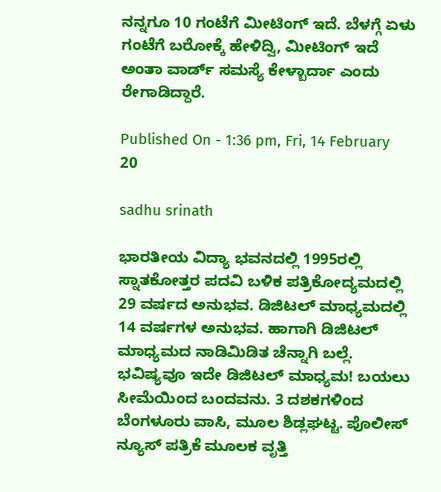ನನ್ನಗೂ 10 ಗಂಟೆಗೆ ಮೀಟಿಂಗ್ ಇದೆ. ಬೆಳಗ್ಗೆ ಏಳು ಗಂಟೆಗೆ ಬರೋಕ್ಕೆ ಹೇಳಿದ್ವಿ, ಮೀಟಿಂಗ್ ಇದೆ ಅಂತಾ ವಾರ್ಡ್ ಸಮಸ್ಯೆ ಕೇಳ್ಬಾರ್ದಾ‌ ಎಂದು ರೇಗಾಡಿದ್ದಾರೆ.

Published On - 1:36 pm, Fri, 14 February 20

sadhu srinath

ಭಾರತೀಯ ವಿದ್ಯಾ ಭವನದಲ್ಲಿ 1995ರಲ್ಲಿ ಸ್ನಾತಕೋತ್ತರ ಪದವಿ ಬಳಿಕ ಪತ್ರಿಕೋದ್ಯಮದಲ್ಲಿ 29 ವರ್ಷದ ಅನುಭವ. ಡಿಜಿಟಲ್ ಮಾಧ್ಯಮದಲ್ಲಿ 14 ವರ್ಷಗಳ ಅನುಭವ. ಹಾಗಾಗಿ ಡಿಜಿಟಲ್ ಮಾಧ್ಯಮದ ನಾಡಿಮಿಡಿತ ಚೆನ್ನಾಗಿ ಬಲ್ಲೆ. ಭವಿಷ್ಯವೂ ಇದೇ ಡಿಜಿಟಲ್ ಮಾಧ್ಯಮ! ಬಯಲು ಸೀಮೆಯಿಂದ ಬಂದವನು. 3 ದಶಕಗಳಿಂದ ಬೆಂಗಳೂರು ವಾಸಿ, ಮೂಲ ಶಿಡ್ಲಘಟ್ಟ. ಪೊಲೀಸ್ ನ್ಯೂಸ್ ಪತ್ರಿಕೆ ಮೂಲಕ ವೃತ್ತಿ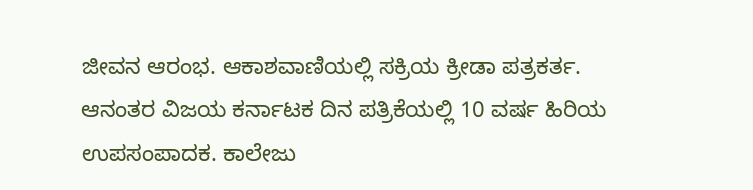ಜೀವನ ಆರಂಭ. ಆಕಾಶವಾಣಿಯಲ್ಲಿ ಸಕ್ರಿಯ ಕ್ರೀಡಾ ಪತ್ರಕರ್ತ. ಆನಂತರ ವಿಜಯ ಕರ್ನಾಟಕ ದಿನ ಪತ್ರಿಕೆಯಲ್ಲಿ 10 ವರ್ಷ ಹಿರಿಯ ಉಪಸಂಪಾದಕ. ಕಾಲೇಜು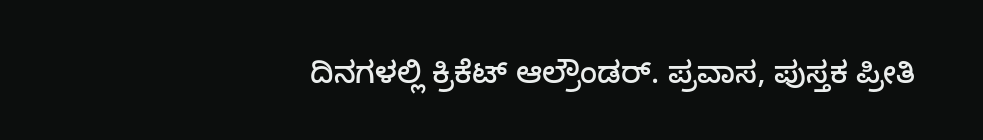ದಿನಗಳಲ್ಲಿ ಕ್ರಿಕೆಟ್ ಆಲ್ರೌಂಡರ್. ಪ್ರವಾಸ, ಪುಸ್ತಕ ಪ್ರೀತಿ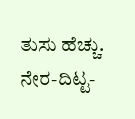ತುಸು ಹೆಚ್ಚು. ನೇರ-ದಿಟ್ಟ-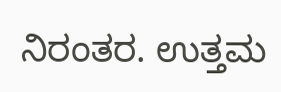ನಿರಂತರ. ಉತ್ತಮ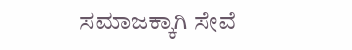ಸಮಾಜಕ್ಕಾಗಿ ಸೇವೆ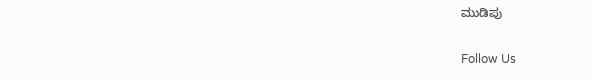ಮುಡಿಪು

Follow Us